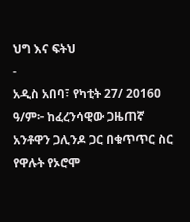ህግ እና ፍትህ
-
አዲስ አበባ፣ የካቲት 27/ 2016ዐ ዓ/ም፦ ከፈረንሳዊው ጋዜጠኛ አንቶዋን ጋሊንዶ ጋር በቁጥጥር ስር የዋሉት የኦሮሞ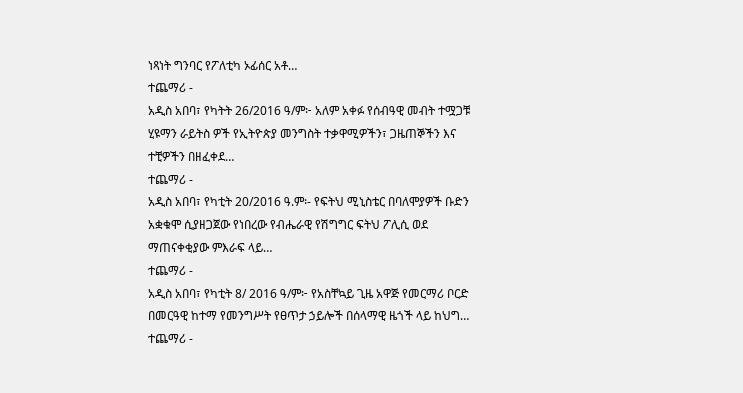ነጻነት ግንባር የፖለቲካ ኦፊሰር አቶ…
ተጨማሪ -
አዲስ አበባ፣ የካትት 26/2016 ዓ/ም፦ አለም አቀፉ የሰብዓዊ መብት ተሟጋቹ ሂዩማን ራይትስ ዎች የኢትዮጵያ መንግስት ተቃዋሚዎችን፣ ጋዜጠኞችን እና ተቺዎችን በዘፈቀደ…
ተጨማሪ -
አዲስ አበባ፣ የካቲት 20/2016 ዓ.ም፡- የፍትህ ሚኒስቴር በባለሞያዎች ቡድን አቋቁሞ ሲያዘጋጀው የነበረው የብሔራዊ የሽግግር ፍትህ ፖሊሲ ወደ ማጠናቀቂያው ምእራፍ ላይ…
ተጨማሪ -
አዲስ አበባ፣ የካቲት 8/ 2016 ዓ/ም፦ የአስቸኳይ ጊዜ አዋጅ የመርማሪ ቦርድ በመርዓዊ ከተማ የመንግሥት የፀጥታ ኃይሎች በሰላማዊ ዜጎች ላይ ከህግ…
ተጨማሪ -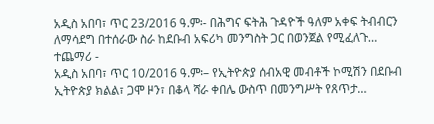አዲስ አበባ፣ ጥር 23/2016 ዓ.ም፡- በሕግና ፍትሕ ጉዳዮች ዓለም አቀፍ ትብብርን ለማሳደግ በተሰራው ስራ ከደቡብ አፍሪካ መንግስት ጋር በወንጀል የሚፈለጉ…
ተጨማሪ -
አዲስ አበባ፣ ጥር 10/2016 ዓ.ም፡– የኢትዮጵያ ሰብአዊ መብቶች ኮሚሽን በደቡብ ኢትዮጵያ ክልል፣ ጋሞ ዞን፣ በቆላ ሻራ ቀበሌ ውስጥ በመንግሥት የጸጥታ…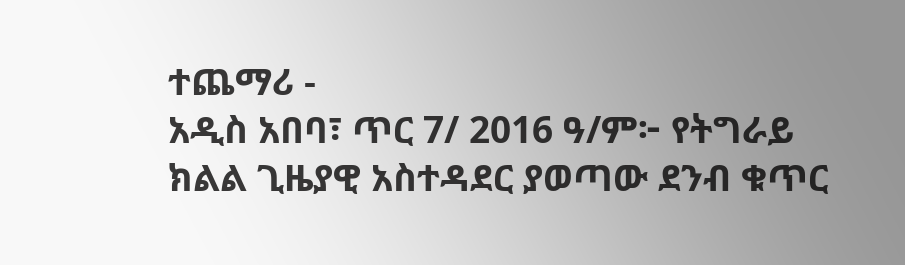ተጨማሪ -
አዲስ አበባ፣ ጥር 7/ 2016 ዓ/ም፦ የትግራይ ክልል ጊዜያዊ አስተዳደር ያወጣው ደንብ ቁጥር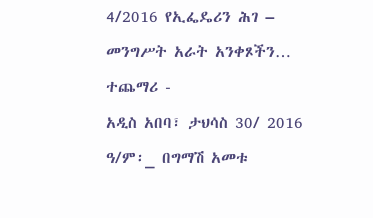4/2016 የኢፌዴሪን ሕገ – መንግሥት አራት አንቀጾችን…
ተጨማሪ -
አዲስ አበባ፣ ታህሳስ 30/ 2016 ዓ/ም፡_ በግማሽ አመቱ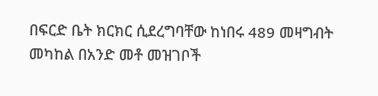በፍርድ ቤት ክርክር ሲደረግባቸው ከነበሩ 489 መዛግብት መካከል በአንድ መቶ መዝገቦች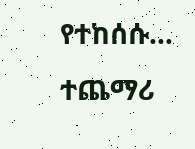የተከሰሱ…
ተጨማሪ